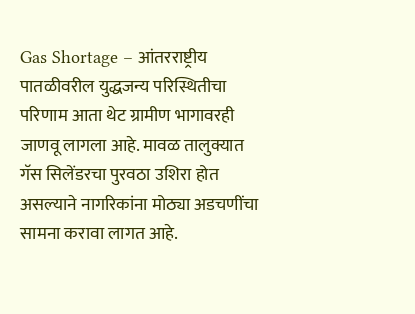Gas Shortage – आंतरराष्ट्रीय पातळीवरील युद्धजन्य परिस्थितीचा परिणाम आता थेट ग्रामीण भागावरही जाणवू लागला आहे. मावळ तालुक्यात गॅस सिलेंडरचा पुरवठा उशिरा होत असल्याने नागरिकांना मोठ्या अडचणींचा सामना करावा लागत आहे.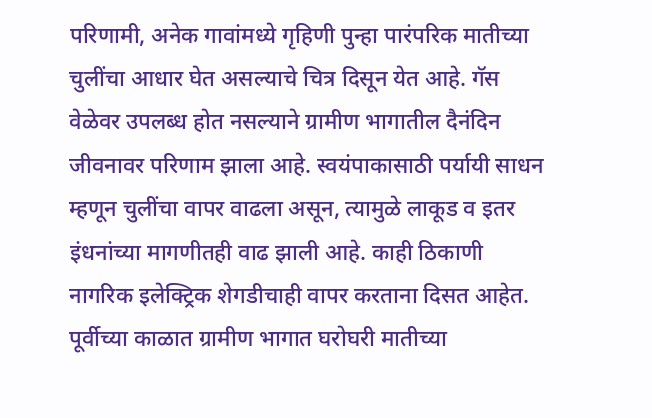परिणामी, अनेक गावांमध्ये गृहिणी पुन्हा पारंपरिक मातीच्या चुलींचा आधार घेत असल्याचे चित्र दिसून येत आहे. गॅस वेळेवर उपलब्ध होत नसल्याने ग्रामीण भागातील दैनंदिन जीवनावर परिणाम झाला आहे. स्वयंपाकासाठी पर्यायी साधन म्हणून चुलींचा वापर वाढला असून, त्यामुळे लाकूड व इतर इंधनांच्या मागणीतही वाढ झाली आहे. काही ठिकाणी नागरिक इलेक्ट्रिक शेगडीचाही वापर करताना दिसत आहेत. पूर्वीच्या काळात ग्रामीण भागात घरोघरी मातीच्या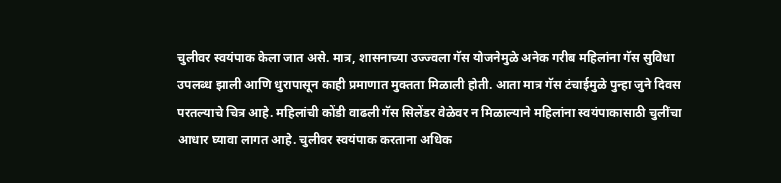चुलीवर स्वयंपाक केला जात असे. मात्र, शासनाच्या उज्ज्वला गॅस योजनेमुळे अनेक गरीब महिलांना गॅस सुविधा उपलब्ध झाली आणि धुरापासून काही प्रमाणात मुक्तता मिळाली होती. आता मात्र गॅस टंचाईमुळे पुन्हा जुने दिवस परतल्याचे चित्र आहे. महिलांची कोंडी वाढली गॅस सिलेंडर वेळेवर न मिळाल्याने महिलांना स्वयंपाकासाठी चुलींचा आधार घ्यावा लागत आहे. चुलीवर स्वयंपाक करताना अधिक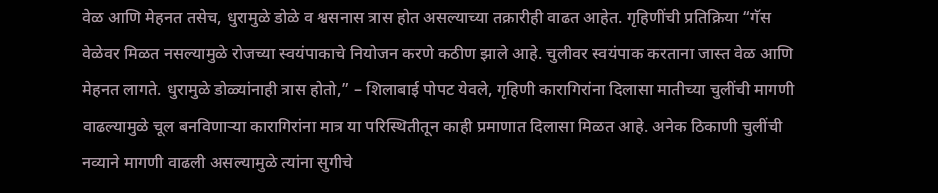वेळ आणि मेहनत तसेच, धुरामुळे डोळे व श्वसनास त्रास होत असल्याच्या तक्रारीही वाढत आहेत. गृहिणींची प्रतिक्रिया “गॅस वेळेवर मिळत नसल्यामुळे रोजच्या स्वयंपाकाचे नियोजन करणे कठीण झाले आहे. चुलीवर स्वयंपाक करताना जास्त वेळ आणि मेहनत लागते. धुरामुळे डोळ्यांनाही त्रास होतो,” – शिलाबाई पोपट येवले, गृहिणी कारागिरांना दिलासा मातीच्या चुलींची मागणी वाढल्यामुळे चूल बनविणाऱ्या कारागिरांना मात्र या परिस्थितीतून काही प्रमाणात दिलासा मिळत आहे. अनेक ठिकाणी चुलींची नव्याने मागणी वाढली असल्यामुळे त्यांना सुगीचे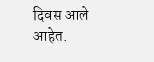दिवस आले आहेत.